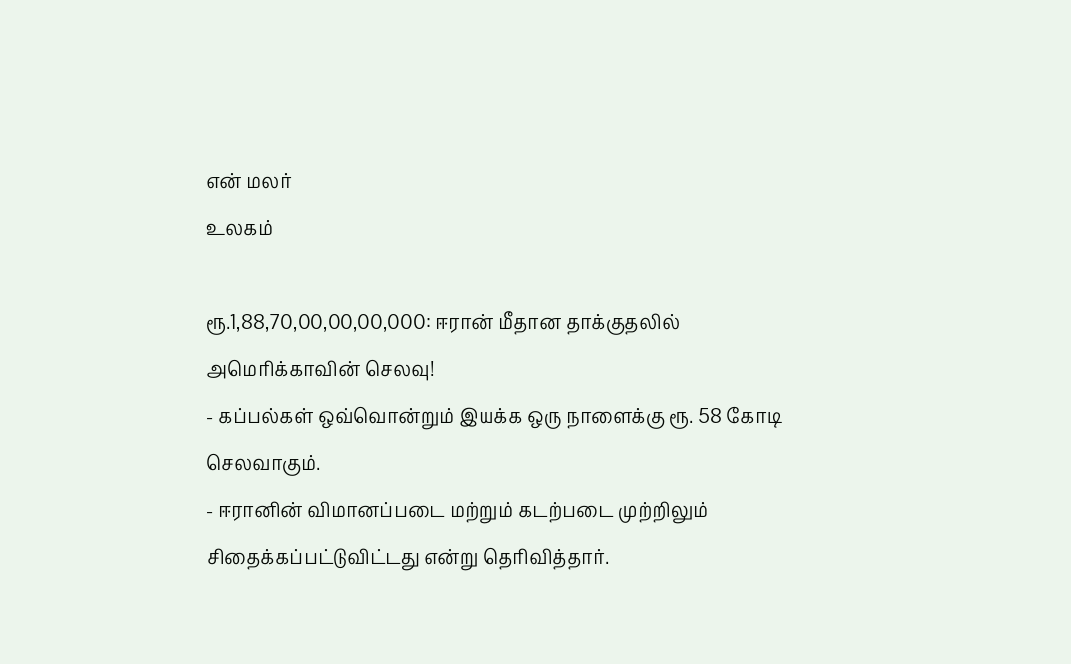என் மலர்
உலகம்

ரூ.1,88,70,00,00,00,000: ஈரான் மீதான தாக்குதலில் அமெரிக்காவின் செலவு!
- கப்பல்கள் ஒவ்வொன்றும் இயக்க ஒரு நாளைக்கு ரூ. 58 கோடி செலவாகும்.
- ஈரானின் விமானப்படை மற்றும் கடற்படை முற்றிலும் சிதைக்கப்பட்டுவிட்டது என்று தெரிவித்தார்.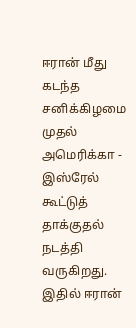ஈரான் மீது கடந்த சனிக்கிழமை முதல் அமெரிக்கா - இஸ்ரேல் கூட்டுத் தாக்குதல் நடத்தி வருகிறது. இதில் ஈரான்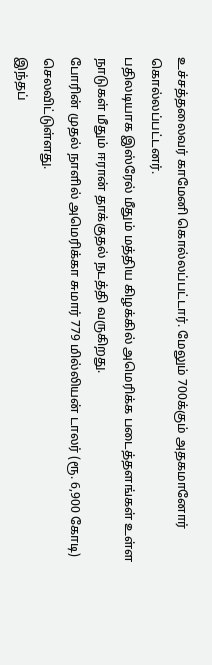உச்சத்தலைவர் காமேனி கொல்லப்பட்டார். மேலும் 700க்கும் அதகமானோர் கொல்லப்பட்டனர்.
பதிலடியாக இஸ்ரேல் மீதும் மத்திய கிழக்கில் அமெரிக்க படைத்தளங்கள் உள்ள நாடுகள் மீதும் ஈரான் தாக்குதல் நடத்தி வருகிறது.
போரின் முதல் நாளில் அமெரிக்கா சுமார் 779 மில்லியன் டாலர் (ரூ. 6,900 கோடி) செலவிட்டுள்ளது.
இந்தப்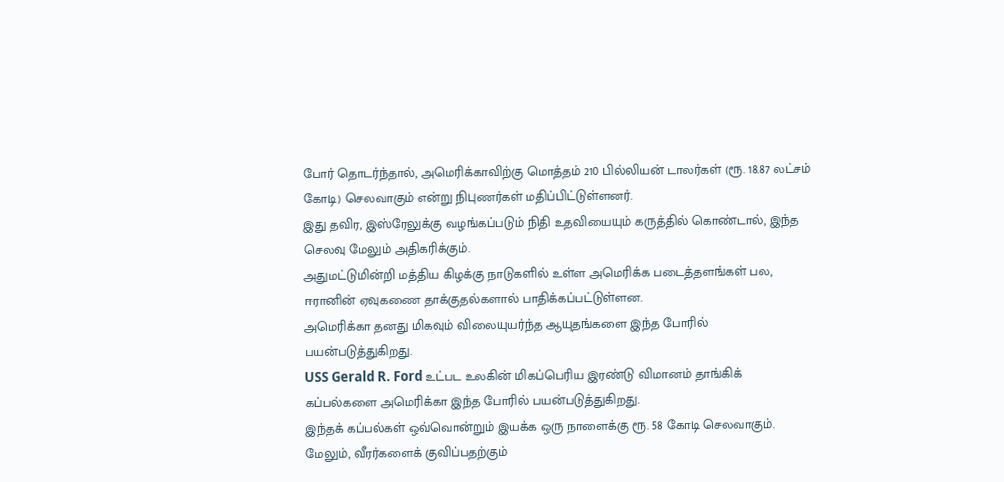போர் தொடர்ந்தால், அமெரிக்காவிற்கு மொத்தம் 210 பில்லியன் டாலர்கள் (ரூ. 18.87 லட்சம் கோடி) செலவாகும் என்று நிபுணர்கள் மதிப்பிட்டுள்ளனர்.
இது தவிர, இஸ்ரேலுக்கு வழங்கப்படும் நிதி உதவியையும் கருத்தில் கொண்டால், இந்த செலவு மேலும் அதிகரிக்கும்.
அதுமட்டுமின்றி மத்திய கிழக்கு நாடுகளில் உள்ள அமெரிக்க படைத்தளங்கள் பல, ஈரானின் ஏவுகணை தாக்குதல்களால் பாதிக்கப்பட்டுள்ளன.
அமெரிக்கா தனது மிகவும் விலையுயர்ந்த ஆயுதங்களை இந்த போரில் பயன்படுத்துகிறது.
USS Gerald R. Ford உட்பட உலகின் மிகப்பெரிய இரண்டு விமானம் தாங்கிக் கப்பல்களை அமெரிக்கா இந்த போரில் பயன்படுத்துகிறது.
இந்தக் கப்பல்கள் ஒவ்வொன்றும் இயக்க ஒரு நாளைக்கு ரூ. 58 கோடி செலவாகும்.
மேலும், வீரர்களைக் குவிப்பதற்கும்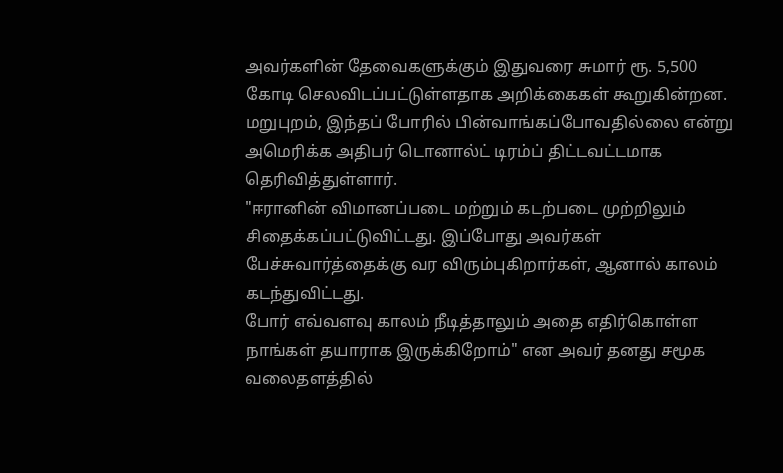அவர்களின் தேவைகளுக்கும் இதுவரை சுமார் ரூ. 5,500 கோடி செலவிடப்பட்டுள்ளதாக அறிக்கைகள் கூறுகின்றன.
மறுபுறம், இந்தப் போரில் பின்வாங்கப்போவதில்லை என்று அமெரிக்க அதிபர் டொனால்ட் டிரம்ப் திட்டவட்டமாக தெரிவித்துள்ளார்.
"ஈரானின் விமானப்படை மற்றும் கடற்படை முற்றிலும் சிதைக்கப்பட்டுவிட்டது. இப்போது அவர்கள் பேச்சுவார்த்தைக்கு வர விரும்புகிறார்கள், ஆனால் காலம் கடந்துவிட்டது.
போர் எவ்வளவு காலம் நீடித்தாலும் அதை எதிர்கொள்ள நாங்கள் தயாராக இருக்கிறோம்" என அவர் தனது சமூக வலைதளத்தில்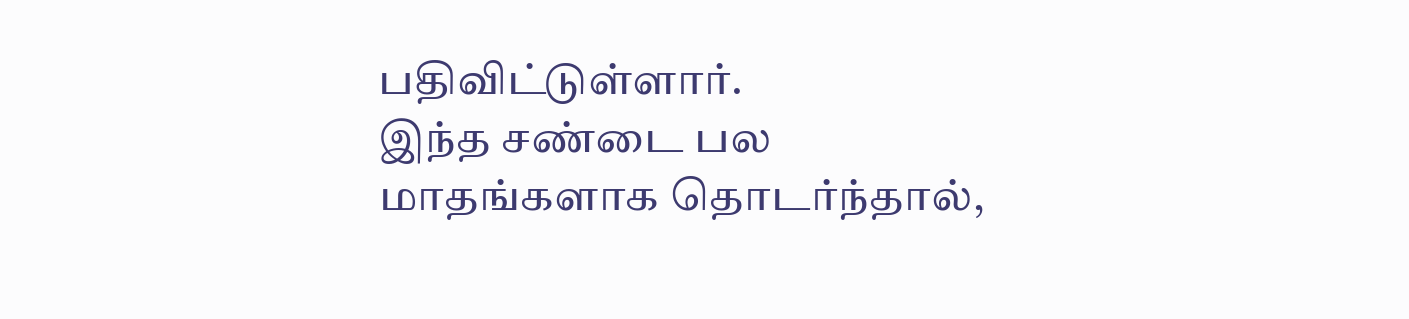பதிவிட்டுள்ளார்.
இந்த சண்டை பல மாதங்களாக தொடர்ந்தால்,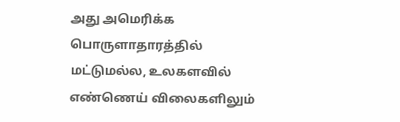அது அமெரிக்க பொருளாதாரத்தில் மட்டுமல்ல, உலகளவில் எண்ணெய் விலைகளிலும்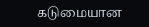கடுமையான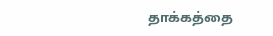தாக்கத்தை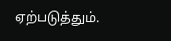ஏற்படுத்தும்.